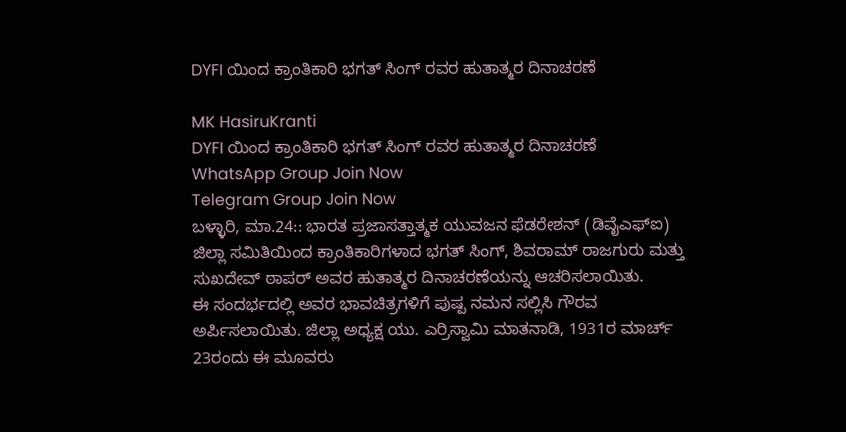DYFI ಯಿಂದ ಕ್ರಾಂತಿಕಾರಿ ಭಗತ್ ಸಿಂಗ್ ರವರ ಹುತಾತ್ಮರ ದಿನಾಚರಣೆ

MK HasiruKranti
DYFI ಯಿಂದ ಕ್ರಾಂತಿಕಾರಿ ಭಗತ್ ಸಿಂಗ್ ರವರ ಹುತಾತ್ಮರ ದಿನಾಚರಣೆ
WhatsApp Group Join Now
Telegram Group Join Now
ಬಳ್ಳಾರಿ, ಮಾ.24:: ಭಾರತ ಪ್ರಜಾಸತ್ತಾತ್ಮಕ ಯುವಜನ ಫೆಡರೇಶನ್ (ಡಿವೈಎಫ್‌ಐ) ಜಿಲ್ಲಾ ಸಮಿತಿಯಿಂದ ಕ್ರಾಂತಿಕಾರಿಗಳಾದ ಭಗತ್ ಸಿಂಗ್, ಶಿವರಾಮ್ ರಾಜಗುರು ಮತ್ತು ಸುಖದೇವ್ ಠಾಪರ್ ಅವರ ಹುತಾತ್ಮರ ದಿನಾಚರಣೆಯನ್ನು ಆಚರಿಸಲಾಯಿತು.
ಈ ಸಂದರ್ಭದಲ್ಲಿ ಅವರ ಭಾವಚಿತ್ರಗಳಿಗೆ ಪುಷ್ಪ ನಮನ ಸಲ್ಲಿಸಿ ಗೌರವ ಅರ್ಪಿಸಲಾಯಿತು. ಜಿಲ್ಲಾ ಅಧ್ಯಕ್ಷ ಯು. ಎರ್ರಿಸ್ವಾಮಿ ಮಾತನಾಡಿ, 1931ರ ಮಾರ್ಚ್ 23ರಂದು ಈ ಮೂವರು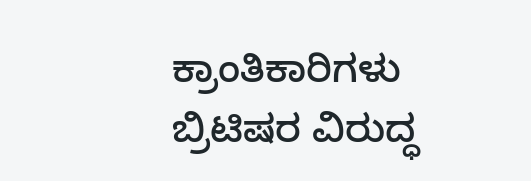ಕ್ರಾಂತಿಕಾರಿಗಳು ಬ್ರಿಟಿಷರ ವಿರುದ್ಧ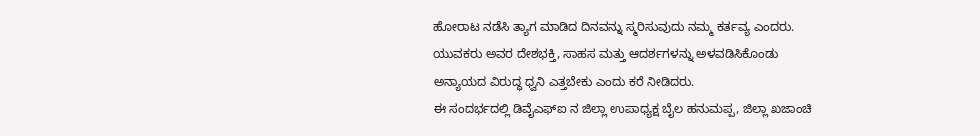ಹೋರಾಟ ನಡೆಸಿ ತ್ಯಾಗ ಮಾಡಿದ ದಿನವನ್ನು ಸ್ಮರಿಸುವುದು ನಮ್ಮ ಕರ್ತವ್ಯ ಎಂದರು.
ಯುವಕರು ಅವರ ದೇಶಭಕ್ತಿ, ಸಾಹಸ ಮತ್ತು ಆದರ್ಶಗಳನ್ನು ಅಳವಡಿಸಿಕೊಂಡು ಅನ್ಯಾಯದ ವಿರುದ್ಧ ಧ್ವನಿ ಎತ್ತಬೇಕು ಎಂದು ಕರೆ ನೀಡಿದರು.
ಈ ಸಂದರ್ಭದಲ್ಲಿ ಡಿವೈಎಫ್‌ಐ ನ ಜಿಲ್ಲಾ ಉಪಾಧ್ಯಕ್ಷ ಬೈಲ ಹನುಮಪ್ಪ, ಜಿಲ್ಲಾ ಖಜಾಂಚಿ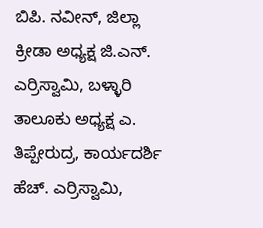ಬಿಪಿ. ನವೀನ್, ಜಿಲ್ಲಾ ಕ್ರೀಡಾ ಅಧ್ಯಕ್ಷ ಜಿ.ಎನ್. ಎರ್ರಿಸ್ವಾಮಿ, ಬಳ್ಳಾರಿ ತಾಲೂಕು ಅಧ್ಯಕ್ಷ ಎ. ತಿಪ್ಪೇರುದ್ರ, ಕಾರ್ಯದರ್ಶಿ ಹೆಚ್. ಎರ್ರಿಸ್ವಾಮಿ,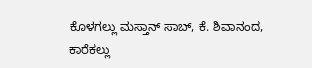ಕೊಳಗಲ್ಲು ಮಸ್ತಾನ್ ಸಾಬ್, ಕೆ. ಶಿವಾನಂದ, ಕಾರೆಕಲ್ಲು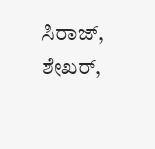ಸಿರಾಜ್, ಶೇಖರ್,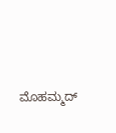ಮೊಹಮ್ಮದ್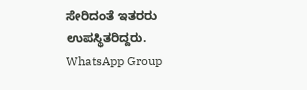ಸೇರಿದಂತೆ ಇತರರು ಉಪಸ್ಥಿತರಿದ್ದರು.
WhatsApp Group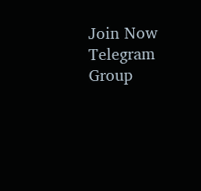Join Now
Telegram Group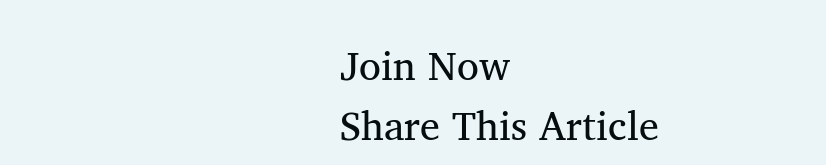Join Now
Share This Article